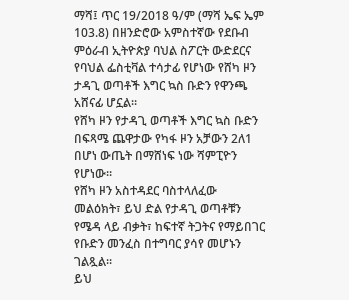ማሻ፤ ጥር 19/2018 ዓ/ም (ማሻ ኤፍ ኤም 103.8) በዘንድሮው አምስተኛው የደቡብ ምዕራብ ኢትዮጵያ ባህል ስፖርት ውድደርና የባህል ፌስቲቫል ተሳታፊ የሆነው የሸካ ዞን ታዳጊ ወጣቶች እግር ኳስ ቡድን የዋንጫ አሸናፊ ሆኗል።
የሸካ ዞን የታዳጊ ወጣቶች እግር ኳስ ቡድን በፍጻሜ ጨዋታው የካፋ ዞን አቻውን 2ለ1 በሆነ ውጤት በማሸነፍ ነው ሻምፒዮን የሆነው።
የሸካ ዞን አስተዳደር ባስተላለፈው መልዕክት፣ ይህ ድል የታዳጊ ወጣቶቹን የሜዳ ላይ ብቃት፣ ከፍተኛ ትጋትና የማይበገር የቡድን መንፈስ በተግባር ያሳየ መሆኑን ገልጿል።
ይህ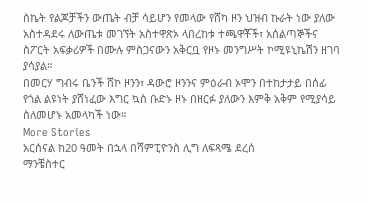ስኬት የልጆቻችን ውጤት ብቻ ሳይሆን የመላው የሸካ ዞን ህዝብ ኩራት ነው ያለው አስተዳደሩ ለውጤቱ መገኘት አስተዋጽኦ ላበረከቱ ተጫዋቾች፣ አሰልጣኞችና ስፖርት አፍቃሪዎች በሙሉ ምስጋናውን አቅርቧ የዞኑ መንግሥት ኮሚዩኒኬሽን ዘገባ ያሳያል።
በመርሃ ግብሩ ቤንች ሸኮ ዞንን፣ ዳውሮ ዞንንና ምዕራብ ኦሞን በተከታታይ በሰፊ የጎል ልዩነት ያሸነፈው እግር ኳስ ቡድኑ ዞኑ በዘርፉ ያለውን እምቅ አቅም የሚያሳይ ስለመሆኑ አመላካች ነው።
More Stories
አርሰናል ከ20 ዓመት በኋላ በሻምፒዮንስ ሊግ ለፍጻሜ ደረሰ
ማንቼስተር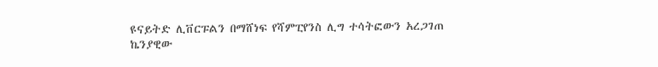ዩናይትድ ሊቨርፑልን በማሸነፍ የሻምፒየንስ ሊግ ተሳትፎውን አረጋገጠ
ኬንያዊው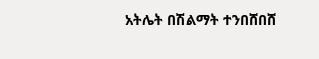አትሌት በሽልማት ተንበሸበሸ